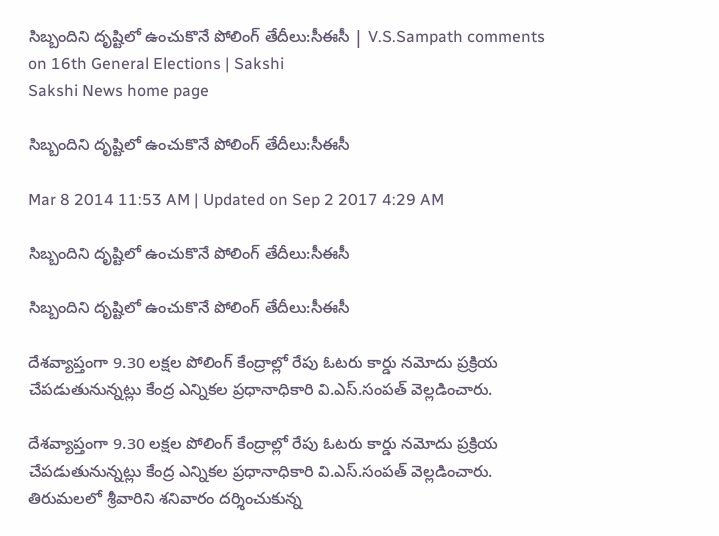సిబ్బందిని దృష్టిలో ఉంచుకొనే పోలింగ్ తేదీలు:సీఈసీ | V.S.Sampath comments on 16th General Elections | Sakshi
Sakshi News home page

సిబ్బందిని దృష్టిలో ఉంచుకొనే పోలింగ్ తేదీలు:సీఈసీ

Mar 8 2014 11:53 AM | Updated on Sep 2 2017 4:29 AM

సిబ్బందిని దృష్టిలో ఉంచుకొనే పోలింగ్ తేదీలు:సీఈసీ

సిబ్బందిని దృష్టిలో ఉంచుకొనే పోలింగ్ తేదీలు:సీఈసీ

దేశవ్యాప్తంగా 9.30 లక్షల పోలింగ్ కేంద్రాల్లో రేపు ఓటరు కార్డు నమోదు ప్రక్రియ చేపడుతునున్నట్లు కేంద్ర ఎన్నికల ప్రధానాధికారి వి.ఎస్.సంపత్ వెల్లడించారు.

దేశవ్యాప్తంగా 9.30 లక్షల పోలింగ్ కేంద్రాల్లో రేపు ఓటరు కార్డు నమోదు ప్రక్రియ చేపడుతునున్నట్లు కేంద్ర ఎన్నికల ప్రధానాధికారి వి.ఎస్.సంపత్ వెల్లడించారు. తిరుమలలో శ్రీవారిని శనివారం దర్శించుకున్న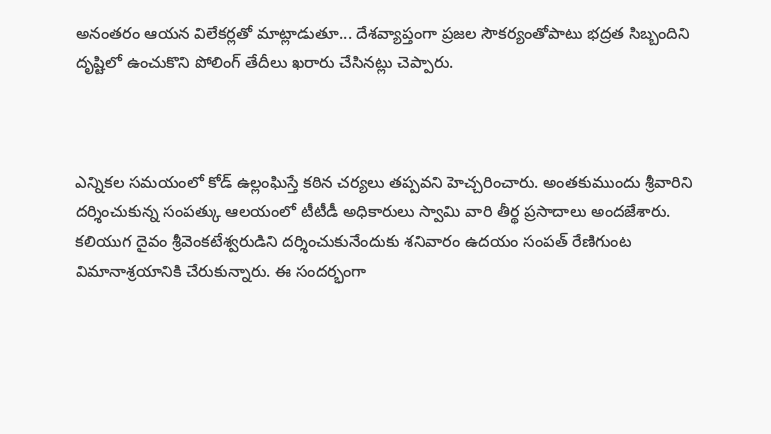అనంతరం ఆయన విలేకర్లతో మాట్లాడుతూ... దేశవ్యాప్తంగా ప్రజల సౌకర్యంతోపాటు భద్రత సిబ్బందిని దృష్టిలో ఉంచుకొని పోలింగ్ తేదీలు ఖరారు చేసినట్లు చెప్పారు.



ఎన్నికల సమయంలో కోడ్ ఉల్లంఘిస్తే కఠిన చర్యలు తప్పవని హెచ్చరించారు. అంతకుముందు శ్రీవారిని దర్శించుకున్న సంపత్కు ఆలయంలో టీటీడీ అధికారులు స్వామి వారి తీర్థ ప్రసాదాలు అందజేశారు. కలియుగ దైవం శ్రీవెంకటేశ్వరుడిని దర్శించుకునేందుకు శనివారం ఉదయం సంపత్ రేణిగుంట విమానాశ్రయానికి చేరుకున్నారు. ఈ సందర్భంగా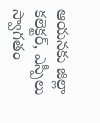ఆయనకు జిల్లా కలెక్టర్, ఎస్పీలు స్వాగతం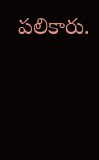పలికారు.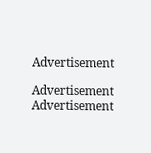Advertisement

Advertisement
Advertisement